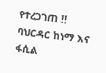የተረጋገጠ !!
ባህርዳር ከነማ እና ፋሲል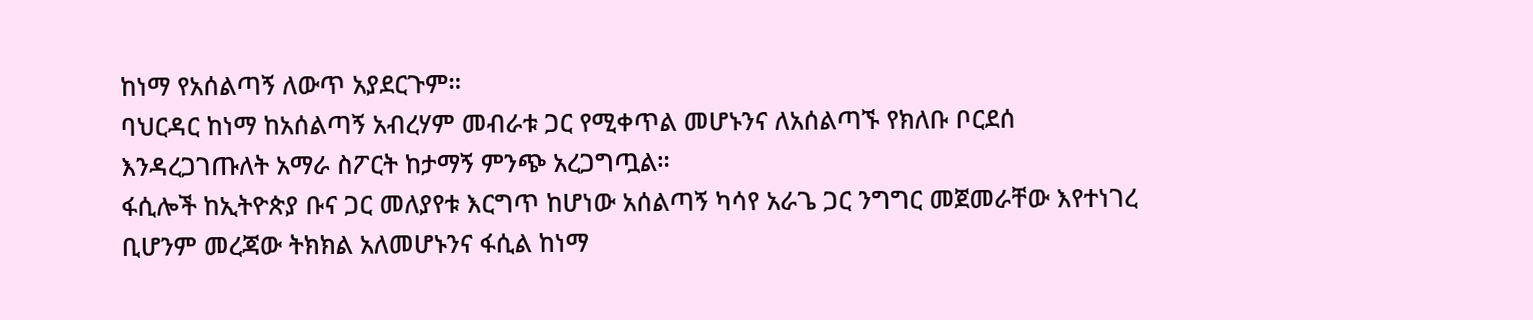ከነማ የአሰልጣኝ ለውጥ አያደርጉም።
ባህርዳር ከነማ ከአሰልጣኝ አብረሃም መብራቱ ጋር የሚቀጥል መሆኑንና ለአሰልጣኙ የክለቡ ቦርደሰ እንዳረጋገጡለት አማራ ስፖርት ከታማኝ ምንጭ አረጋግጧል።
ፋሲሎች ከኢትዮጵያ ቡና ጋር መለያየቱ እርግጥ ከሆነው አሰልጣኝ ካሳየ አራጌ ጋር ንግግር መጀመራቸው እየተነገረ ቢሆንም መረጃው ትክክል አለመሆኑንና ፋሲል ከነማ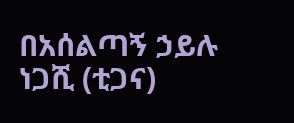በአሰልጣኝ ኃይሉ ነጋሺ (ቲጋና)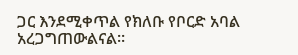ጋር እንደሚቀጥል የክለቡ የቦርድ አባል አረጋግጠውልናል።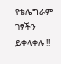የቴሌግራም ገፃችን ይቀላቀሉ !!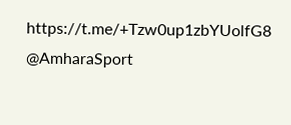https://t.me/+Tzw0up1zbYUolfG8
@AmharaSport